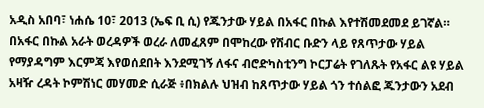አዲስ አበባ፣ ነሐሴ 10፣ 2013 (ኤፍ ቢ ሲ) የጁንታው ሃይል በአፋር በኩል እየተሽመደመደ ይገኛል።
በአፋር በኩል አራት ወረዳዎች ወረራ ለመፈጸም በሞከረው የሽብር ቡድን ላይ የጸጥታው ሃይል የማያዳግም እርምጃ እየወሰደበት እንደሚገኝ ለፋና ብሮድካስቲንግ ኮርፓሬት የገለጹት የአፋር ልዩ ሃይል አዛዥ ረዳት ኮምሽነር መሃመድ ሲራጅ ፥በክልሉ ህዝብ ከጸጥታው ሃይል ጎን ተሰልፎ ጁንታውን አደብ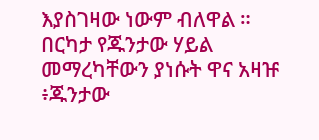እያስገዛው ነውም ብለዋል ።
በርካታ የጁንታው ሃይል መማረካቸውን ያነሱት ዋና አዛዡ ፥ጁንታው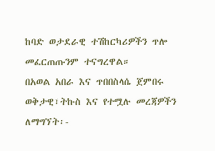ከባድ ወታደራዊ ተሽከርካሪዎችን ጥሎ መፈርጠጡንም ተናግረዋል።
በአወል አበራ እና ጥበበስላሴ ጀምበሩ
ወቅታዊ፣ትኩስ እና የተሟሉ መረጃዎችን ለማግኘት፡-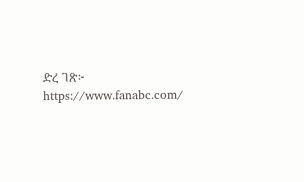ድረ ገጽ፦ https://www.fanabc.com/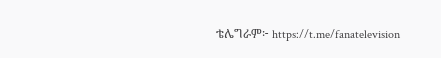ቴሌግራም፦ https://t.me/fanatelevision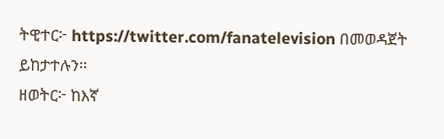ትዊተር፦ https://twitter.com/fanatelevision በመወዳጀት ይከታተሉን፡፡
ዘወትር፦ ከእኛ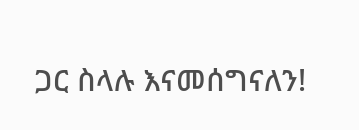ጋር ስላሉ እናመሰግናለን!